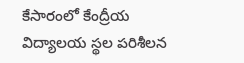కేసారంలో కేంద్రీయ విద్యాలయ స్థల పరిశీలన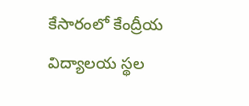కేసారంలో కేంద్రీయ విద్యాలయ స్థల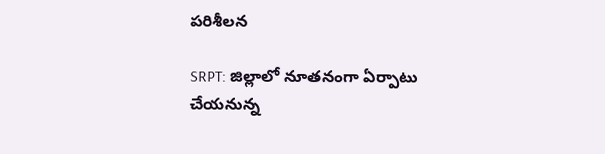పరిశీలన

SRPT: జిల్లాలో నూతనంగా ఏర్పాటు చేయనున్న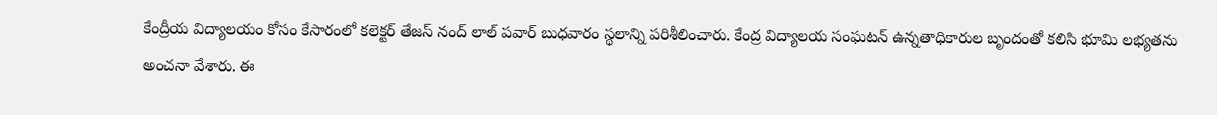కేంద్రీయ విద్యాలయం కోసం కేసారంలో కలెక్టర్ తేజస్ నంద్ లాల్ పవార్ బుధవారం స్థలాన్ని పరిశీలించారు. కేంద్ర విద్యాలయ సంఘటన్ ఉన్నతాధికారుల బృందంతో కలిసి భూమి లభ్యతను అంచనా వేశారు. ఈ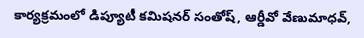కార్యక్రమంలో డిప్యూటీ కమిషనర్ సంతోష్, ఆర్డీవో వేణుమాధవ్,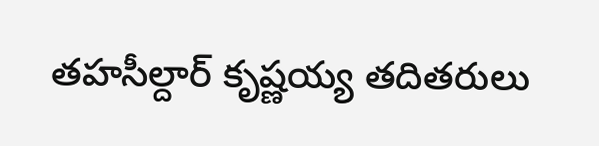తహసీల్దార్ కృష్ణయ్య తదితరులు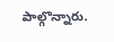పాల్గొన్నారు.